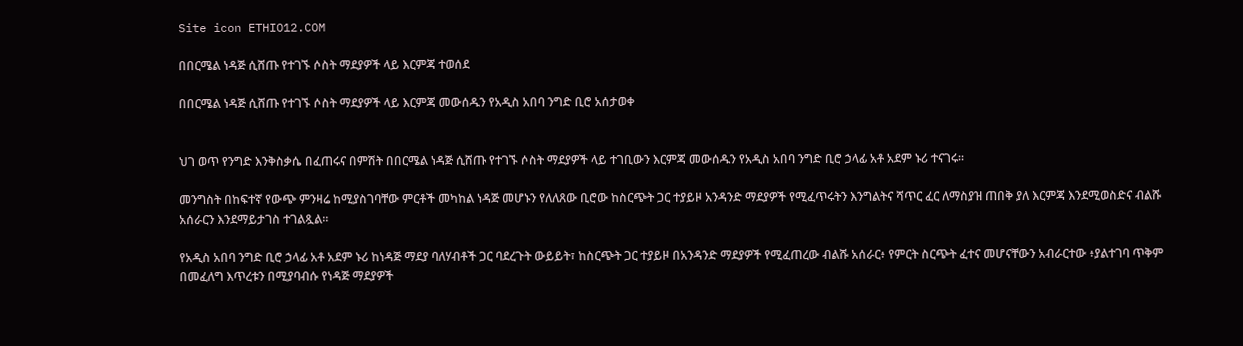Site icon ETHIO12.COM

በበርሜል ነዳጅ ሲሸጡ የተገኙ ሶስት ማደያዎች ላይ እርምጃ ተወሰደ

በበርሜል ነዳጅ ሲሸጡ የተገኙ ሶስት ማደያዎች ላይ እርምጃ መውሰዱን የአዲስ አበባ ንግድ ቢሮ አሰታወቀ


ህገ ወጥ የንግድ እንቅስቃሴ በፈጠሩና በምሽት በበርሜል ነዳጅ ሲሸጡ የተገኙ ሶስት ማደያዎች ላይ ተገቢውን እርምጃ መውሰዱን የአዲስ አበባ ንግድ ቢሮ ኃላፊ አቶ አደም ኑሪ ተናገሩ።

መንግስት በከፍተኛ የውጭ ምንዛሬ ከሚያስገባቸው ምርቶች መካከል ነዳጅ መሆኑን የለለጸው ቢሮው ከስርጭት ጋር ተያይዞ አንዳንድ ማደያዎች የሚፈጥሩትን እንግልትና ሻጥር ፈር ለማስያዝ ጠበቅ ያለ እርምጃ እንደሚወስድና ብልሹ አሰራርን እንደማይታገስ ተገልጿል።

የአዲስ አበባ ንግድ ቢሮ ኃላፊ አቶ አደም ኑሪ ከነዳጅ ማደያ ባለሃብቶች ጋር ባደረጉት ውይይት፣ ከስርጭት ጋር ተያይዞ በአንዳንድ ማደያዎች የሚፈጠረው ብልሹ አሰራር፥ የምርት ስርጭት ፈተና መሆናቸውን አብራርተው ፥ያልተገባ ጥቅም በመፈለግ እጥረቱን በሚያባብሱ የነዳጅ ማደያዎች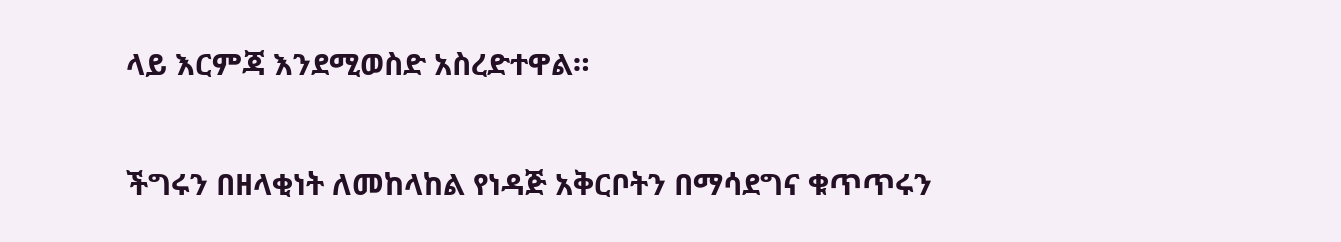ላይ እርምጃ እንደሚወስድ አስረድተዋል።

ችግሩን በዘላቂነት ለመከላከል የነዳጅ አቅርቦትን በማሳደግና ቁጥጥሩን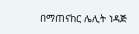በማጠናከር ሌሊት ነዳጅ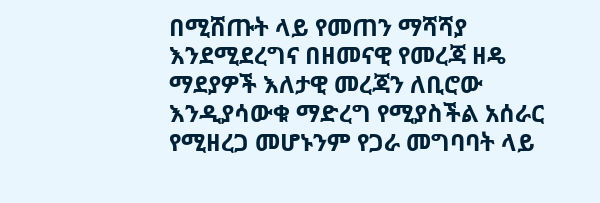በሚሸጡት ላይ የመጠን ማሻሻያ እንደሚደረግና በዘመናዊ የመረጃ ዘዴ ማደያዎች እለታዊ መረጃን ለቢሮው እንዲያሳውቁ ማድረግ የሚያስችል አሰራር የሚዘረጋ መሆኑንም የጋራ መግባባት ላይ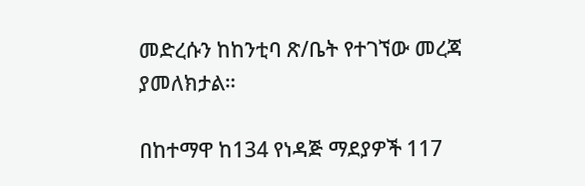መድረሱን ከከንቲባ ጽ/ቤት የተገኘው መረጃ ያመለክታል።

በከተማዋ ከ134 የነዳጅ ማደያዎች 117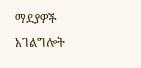ማደያዎች አገልግሎት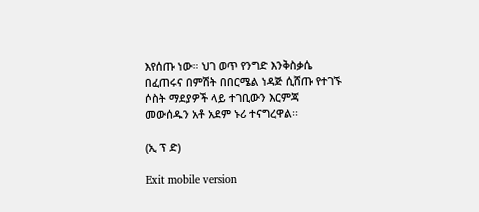እየሰጡ ነው። ህገ ወጥ የንግድ እንቅስቃሴ በፈጠሩና በምሽት በበርሜል ነዳጅ ሲሸጡ የተገኙ ሶስት ማደያዎች ላይ ተገቢውን እርምጃ መውሰዱን አቶ አደም ኑሪ ተናግረዋል፡፡

(ኢ ፕ ድ)

Exit mobile version